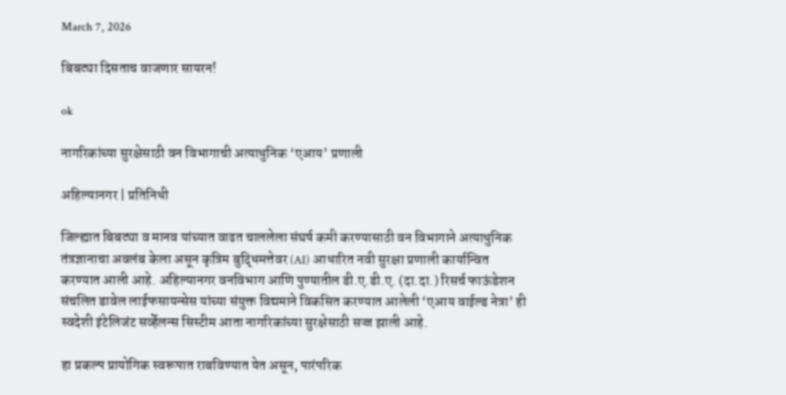March 7, 2026

बिबट्या दिसताच वाजणार सायरन!

ok

नागरिकांच्या सुरक्षेसाठी वन विभागाची अत्याधुनिक ‘एआय’ प्रणाली

अहिल्यानगर | प्रतिनिधी

जिल्ह्यात बिबट्या व मानव यांच्यात वाढत चाललेला संघर्ष कमी करण्यासाठी वन विभागाने अत्याधुनिक तंत्रज्ञानाचा अवलंब केला असून कृत्रिम बुद्धिमत्तेवर (AI) आधारित नवी सुरक्षा प्रणाली कार्यान्वित करण्यात आली आहे. अहिल्यानगर वनविभाग आणि पुण्यातील डी.ए.डी.ए. (दा.दा.) रिसर्च फाऊंडेशन संचलित डावेल लाईफसायन्सेस यांच्या संयुक्त विद्यमाने विकसित करण्यात आलेली ‘एआय वाईल्ड नेत्रा’ ही स्वदेशी इंटेलिजंट सर्व्हेलन्स सिस्टीम आता नागरिकांच्या सुरक्षेसाठी सज्ज झाली आहे.

हा प्रकल्प प्रायोगिक स्वरूपात राबविण्यात येत असून, पारंपरिक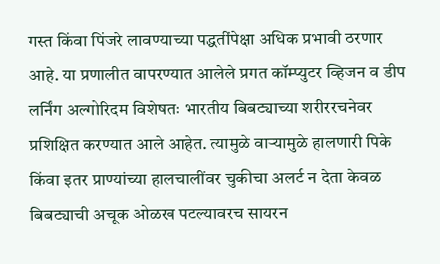गस्त किंवा पिंजरे लावण्याच्या पद्धतींपेक्षा अधिक प्रभावी ठरणार आहे. या प्रणालीत वापरण्यात आलेले प्रगत कॉम्प्युटर व्हिजन व डीप लर्निंग अल्गोरिदम विशेषतः भारतीय बिबट्याच्या शरीररचनेवर प्रशिक्षित करण्यात आले आहेत. त्यामुळे वाऱ्यामुळे हालणारी पिके किंवा इतर प्राण्यांच्या हालचालींवर चुकीचा अलर्ट न देता केवळ बिबट्याची अचूक ओळख पटल्यावरच सायरन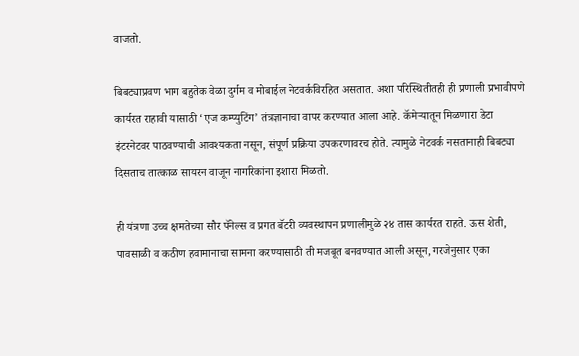वाजतो.

बिबट्याप्रवण भाग बहुतेक वेळा दुर्गम व मोबाईल नेटवर्कविरहित असतात. अशा परिस्थितीतही ही प्रणाली प्रभावीपणे कार्यरत राहावी यासाठी ‘एज कम्प्युटिंग’ तंत्रज्ञानाचा वापर करण्यात आला आहे. कॅमेऱ्यातून मिळणारा डेटा इंटरनेटवर पाठवण्याची आवश्यकता नसून, संपूर्ण प्रक्रिया उपकरणावरच होते. त्यामुळे नेटवर्क नसतानाही बिबट्या दिसताच तात्काळ सायरन वाजून नागरिकांना इशारा मिळतो.

ही यंत्रणा उच्च क्षमतेच्या सौर पॅनेल्स व प्रगत बॅटरी व्यवस्थापन प्रणालीमुळे २४ तास कार्यरत राहते. ऊस शेती, पावसाळी व कठीण हवामानाचा सामना करण्यासाठी ती मजबूत बनवण्यात आली असून, गरजेनुसार एका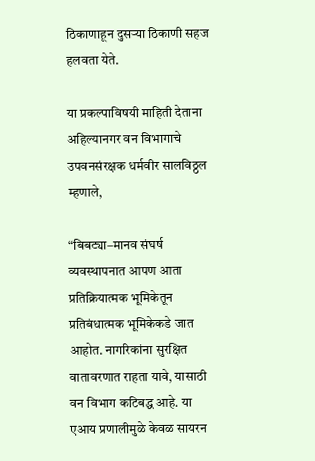ठिकाणाहून दुसऱ्या ठिकाणी सहज हलवता येते.

या प्रकल्पाविषयी माहिती देताना अहिल्यानगर वन विभागाचे उपवनसंरक्षक धर्मवीर सालविठ्ठल म्हणाले,

“बिबट्या–मानव संघर्ष व्यवस्थापनात आपण आता प्रतिक्रियात्मक भूमिकेतून प्रतिबंधात्मक भूमिकेकडे जात आहोत. नागरिकांना सुरक्षित वातावरणात राहता यावे, यासाठी वन विभाग कटिबद्ध आहे. या एआय प्रणालीमुळे केवळ सायरन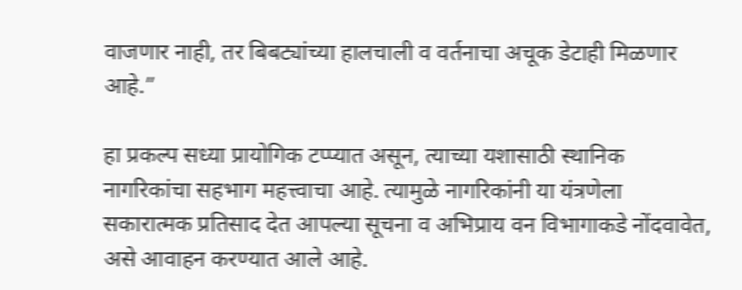वाजणार नाही, तर बिबट्यांच्या हालचाली व वर्तनाचा अचूक डेटाही मिळणार आहे.”

हा प्रकल्प सध्या प्रायोगिक टप्प्यात असून, त्याच्या यशासाठी स्थानिक नागरिकांचा सहभाग महत्त्वाचा आहे. त्यामुळे नागरिकांनी या यंत्रणेला सकारात्मक प्रतिसाद देत आपल्या सूचना व अभिप्राय वन विभागाकडे नोंदवावेत, असे आवाहन करण्यात आले आहे.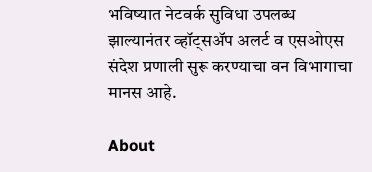भविष्यात नेटवर्क सुविधा उपलब्ध झाल्यानंतर व्हॉट्सॲप अलर्ट व एसओएस संदेश प्रणाली सुरू करण्याचा वन विभागाचा मानस आहे.

About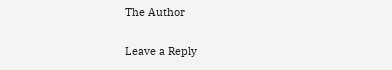The Author

Leave a Reply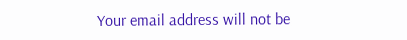Your email address will not be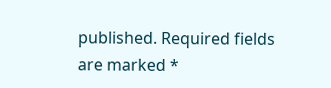published. Required fields are marked *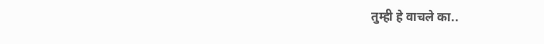तुम्ही हे वाचले का..